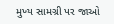મુખ્ય સામગ્રી પર જાઓ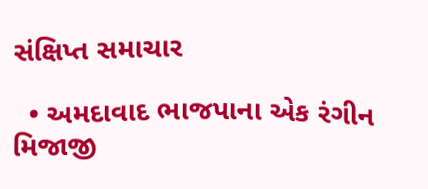સંક્ષિપ્ત સમાચાર

  • અમદાવાદ ભાજપાના એક રંગીન મિજાજી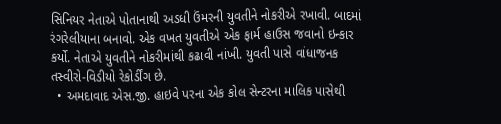સિનિયર નેતાએ પોતાનાથી અડધી ઉંમરની યુવતીને નોકરીએ રખાવી. બાદમાં રંગરેલીયાના બનાવો. એક વખત યુવતીએ એક ફાર્મ હાઉસ જવાનો ઇન્કાર કર્યો. નેતાએ યુવતીને નોકરીમાંથી કઢાવી નાંખી. યુવતી પાસે વાંધાજનક તસ્વીરો-વિડીયો રેકોર્ડીંગ છે.
  • અમદાવાદ એસ.જી. હાઇવે પરના એક કોલ સેન્ટરના માલિક પાસેથી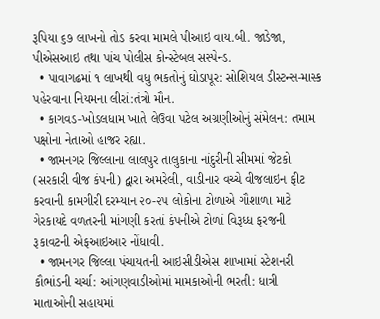રૂપિયા ૬૭ લાખનો તોડ કરવા મામલે પીઆઇ વાય.બી. જાડેજા, પીએસઆઇ તથા પાંચ પોલીસ કોન્સ્ટેબલ સસ્પેન્ડ.
  • પાવાગઢમાં ૧ લાખથી વધુ ભકતોનું ઘોડાપૂર: સોશિયલ ડીસ્ટન્સ-માસ્ક પહેરવાના નિયમના લીરાં:તંત્રો મૌન.
  • કાગવડ-ખોડલધામ ખાતે લેઉવા પટેલ અગ્રણીઓનું સંમેલન: તમામ પક્ષોના નેતાઓ હાજર રહ્યા.
  • જામનગર જિલ્લાના લાલપુર તાલુકાના નાંદુરીની સીમમાં જેટકો (સરકારી વીજ કંપની) દ્વારા અમરેલી, વાડીનાર વચ્ચે વીજલાઇન ફીટ કરવાની કામગીરી દરમ્યાન ૨૦-૨૫ લોકોના ટોળાએ ગૌશાળા માટે ગેરકાયદે વળતરની માંગણી કરતાં કંપનીએ ટોળાં વિરૂધ્ધ ફરજની રૂકાવટની એફઆઇઆર નોંધાવી.
  • જામનગર જિલ્લા પંચાયતની આઇસીડીએસ શાખામાં સ્ટેશનરી કૌભાંડની ચર્ચા: આંગણવાડીઓમાં મામકાઓની ભરતી: ધાત્રી માતાઓની સહાયમાં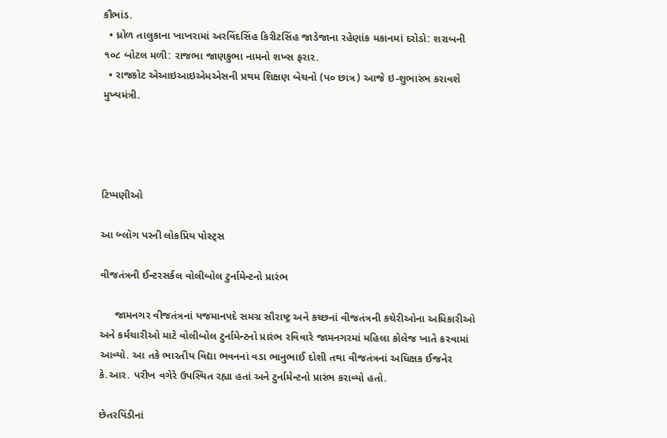કૌભાંડ.
  • ધ્રોળ તાલુકાના ખાખરામાં અરવિંદસિંહ કિરીટસિંહ જાડેજાના રહેણાંક મકાનમાં દરોડો: શરાબની ૧૦૮ બોટલ મળી: રાજભા જાણકુભા નામનો શખ્સ ફરાર.
  • રાજકોટ એઆઇઆઇએમએસની પ્રથમ શિક્ષણ બેચનો (પ૦ છાત્ર) આજે ઇ-શુભારંભ કરાવશે મુખ્યમંત્રી.




ટિપ્પણીઓ

આ બ્લૉગ પરની લોકપ્રિય પોસ્ટ્સ

વીજતંત્રની ઈન્ટરસર્કલ વોલીબોલ ટુર્નામેન્ટનો પ્રારંભ

     જામનગર વીજતંત્રનાં યજમાનપદે સમગ્ર સૌરાષ્ટ્ર અને કચ્છનાં વીજતંત્રની કચેરીઓના અધિકારીઓ અને કર્મચારીઓ માટે વોલીબોલ ટુર્નામેન્ટનો પ્રારંભ રવિવારે જામનગરમાં મહિલા કોલેજ ખાતે કરવામાં આવ્યો. આ તકે ભારતીય વિદ્યા ભવનનાં વડા ભાનુભાઈ દોશી તથા વીજતંત્રનાં અધિક્ષક ઈજનેર કે.આર. પરીખ વગેરે ઉપસ્થિત રહ્યા હતાં અને ટુર્નામેન્ટનો પ્રારંભ કરાવ્યો હતો.

છેતરપિંડીનાં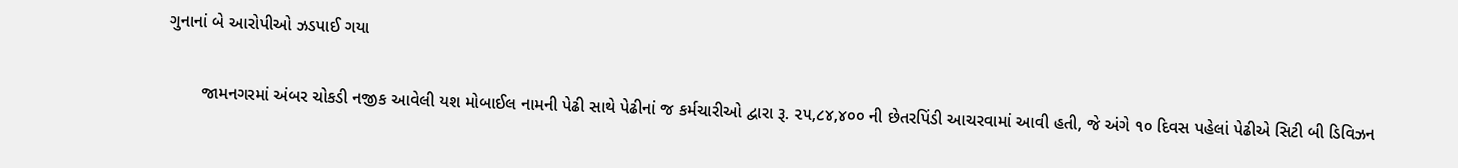ગુનાનાં બે આરોપીઓ ઝડપાઈ ગયા

       જામનગરમાં અંબર ચોકડી નજીક આવેલી યશ મોબાઈલ નામની પેઢી સાથે પેઢીનાં જ કર્મચારીઓ દ્વારા રૂ. ૨૫,૮૪,૪૦૦ ની છેતરપિંડી આચરવામાં આવી હતી, જે અંગે ૧૦ દિવસ પહેલાં પેઢીએ સિટી બી ડિવિઝન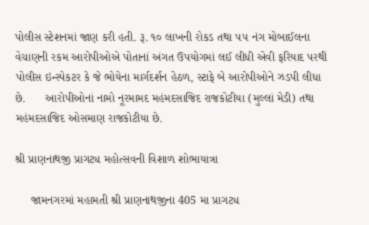પોલીસ સ્ટેશનમાં જાણ કરી હતી. રૂ. ૧૦ લાખની રોકડ તથા ૫૫ નંગ મોબાઈલના વેચાણની રકમ આરોપીઓએ પોતાનાં અંગત ઉપયોગમાં લઈ લીધી એવી ફરિયાદ પરથી પોલીસ ઇન્સ્પેકટર કે જે ભોયેના માર્ગદર્શન હેઠળ, સ્ટાફે બે આરોપીઓને ઝડપી લીધા છે.      આરોપીઓનાં નામો નૂરમામદ મહંમદસાજિદ રાજકોટીયા (મુલ્લાં મેડી) તથા મહંમદસાજિદ ઓસમાણ રાજકોટીયા છે.

શ્રી પ્રાણનાથજી પ્રાગટ્ય મહોત્સવની વિશાળ શોભાયાત્રા

     જામનગરમાં મહામતી શ્રી પ્રાણનાથજીના 405 મા પ્રાગટ્ય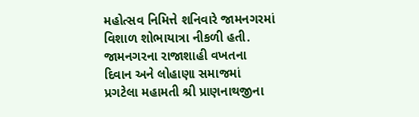મહોત્સવ નિમિત્તે શનિવારે જામનગરમાં વિશાળ શોભાયાત્રા નીકળી હતી. જામનગરના રાજાશાહી વખતના દિવાન અને લોહાણા સમાજમાં પ્રગટેલા મહામતી શ્રી પ્રાણનાથજીના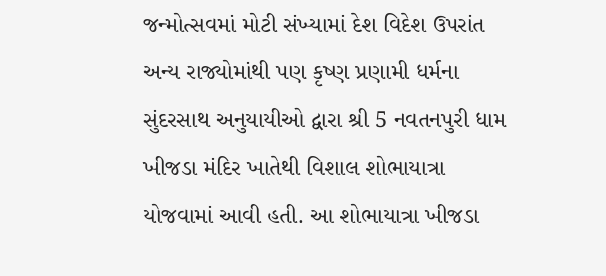જન્મોત્સવમાં મોટી સંખ્યામાં દેશ વિદેશ ઉપરાંત અન્ય રાજ્યોમાંથી પણ કૃષ્ણ પ્રણામી ધર્મના સુંદરસાથ અનુયાયીઓ દ્વારા શ્રી 5 નવતનપુરી ધામ ખીજડા મંદિર ખાતેથી વિશાલ શોભાયાત્રા યોજવામાં આવી હતી. આ શોભાયાત્રા ખીજડા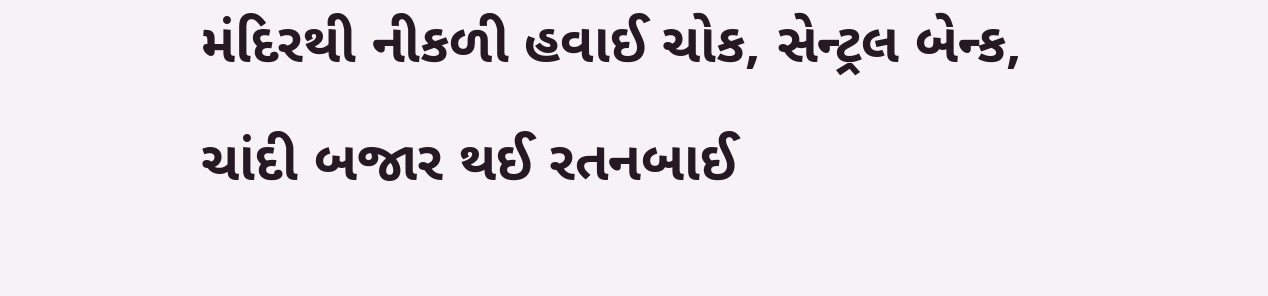મંદિરથી નીકળી હવાઈ ચોક, સેન્ટ્રલ બેન્ક, ચાંદી બજાર થઈ રતનબાઈ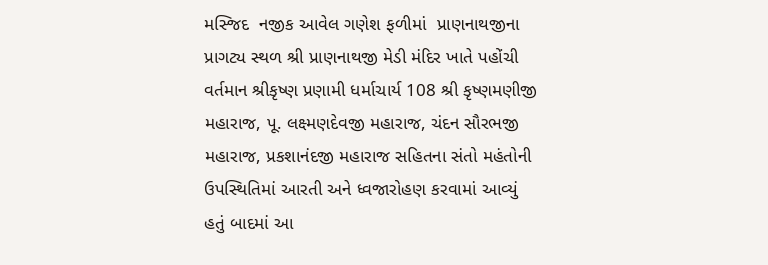મસ્જિદ  નજીક આવેલ ગણેશ ફળીમાં  પ્રાણનાથજીના પ્રાગટ્ય સ્થળ શ્રી પ્રાણનાથજી મેડી મંદિર ખાતે પહોંચી વર્તમાન શ્રીકૃષ્ણ પ્રણામી ધર્માચાર્ય 108 શ્રી કૃષ્ણમણીજી મહારાજ, પૂ. લક્ષ્મણદેવજી મહારાજ, ચંદન સૌરભજી મહારાજ, પ્રકશાનંદજી મહારાજ સહિતના સંતો મહંતોની ઉપસ્થિતિમાં આરતી અને ધ્વજારોહણ કરવામાં આવ્યું હતું બાદમાં આ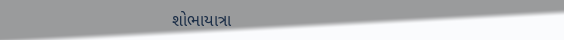શોભાયાત્રા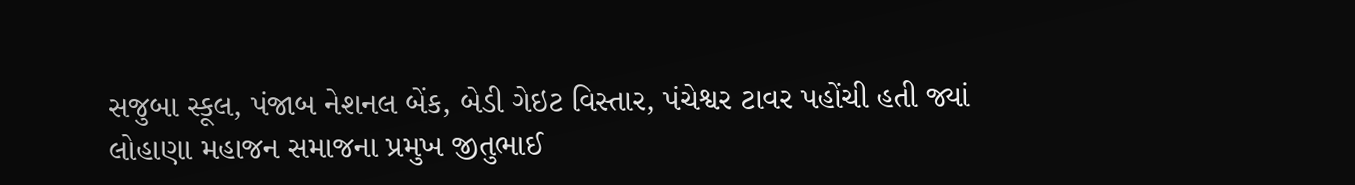સજુબા સ્કૂલ, પંજાબ નેશનલ બેંક, બેડી ગેઇટ વિસ્તાર, પંચેશ્વર ટાવર પહોંચી હતી જ્યાં લોહાણા મહાજન સમાજના પ્રમુખ જીતુભાઈ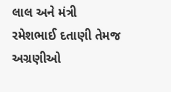લાલ અને મંત્રી રમેશભાઈ દતાણી તેમજ અગ્રણીઓ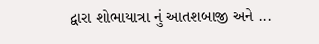દ્વારા શોભાયાત્રા નું આતશબાજી અને ...